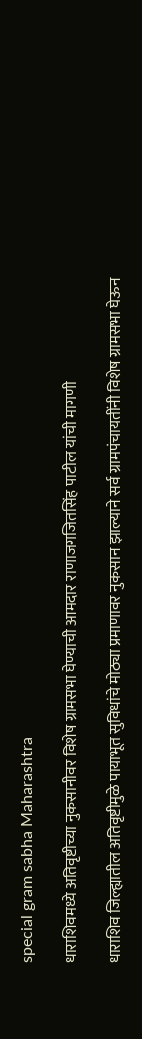special gram sabha Maharashtra

धाराशिवमध्ये अतिवृष्टीच्या नुकसानीवर विशेष ग्रामसभा घेण्याची आमदार राणाजगजितसिंह पाटील यांची मागणी

धाराशिव जिल्ह्यातील अतिवृष्टीमुळे पायाभूत सुविधांचे मोठ्या प्रमाणावर नुकसान झाल्याने सर्व ग्रामपंचायतींनी विशेष ग्रामसभा घेऊन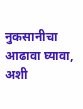नुकसानीचा आढावा घ्यावा, अशी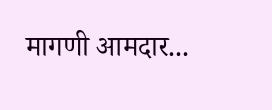मागणी आमदार...